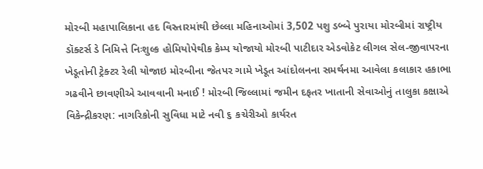મોરબી મહાપાલિકાના હદ વિસ્તારમાંથી છેલ્લા મહિનાઓમાં 3,502 પશુ ડબ્બે પુરાયા મોરબીમાં રાષ્ટ્રીય ડૉક્ટર્સ ડે નિમિત્તે નિઃશુલ્ક હોમિયોપેથીક કેમ્પ યોજાયો મોરબી પાટીદાર એડવોકેટ લીગલ સેલ-જીવાપરના ખેડૂતોની ટ્રેક્ટર રેલી યોજાઇ મોરબીના જેતપર ગામે ખેડૂત આંદોલનના સમર્થનમા આવેલા કલાકાર હકાભા ગઢવીને છાવણીએ આવવાની મનાઈ ! મોરબી જિલ્લામાં જમીન દફતર ખાતાની સેવાઓનું તાલુકા કક્ષાએ વિકેન્દ્રીકરણ: નાગરિકોની સુવિધા માટે નવી ૬ કચેરીઓ કાર્યરત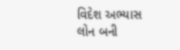વિદેશ અભ્યાસ લોન બની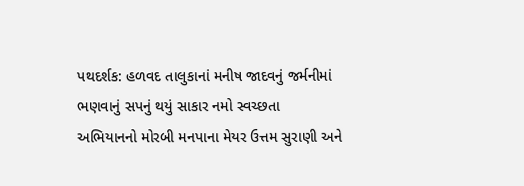પથદર્શક: હળવદ તાલુકાનાં મનીષ જાદવનું જર્મનીમાં ભણવાનું સપનું થયું સાકાર નમો સ્વચ્છતા અભિયાનનો મોરબી મનપાના મેયર ઉત્તમ સુરાણી અને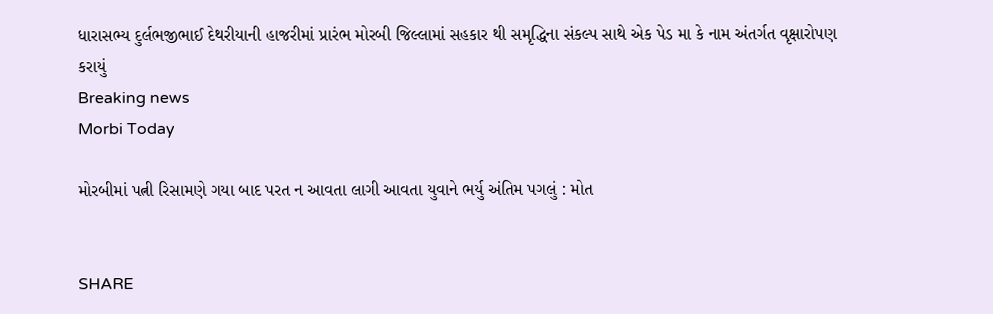ધારાસભ્ય દુર્લભજીભાઈ દેથરીયાની હાજરીમાં પ્રારંભ મોરબી જિલ્લામાં સહકાર થી સમૃદ્ધિના સંકલ્પ સાથે એક પેડ મા કે નામ અંતર્ગત વૃક્ષારોપણ કરાયું
Breaking news
Morbi Today

મોરબીમાં પત્ની રિસામણે ગયા બાદ પરત ન આવતા લાગી આવતા યુવાને ભર્યુ અંતિમ પગલું : મોત


SHARE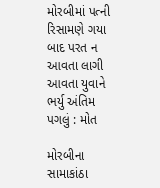મોરબીમાં પત્ની રિસામણે ગયા બાદ પરત ન આવતા લાગી આવતા યુવાને ભર્યુ અંતિમ પગલું : મોત

મોરબીના સામાકાંઠા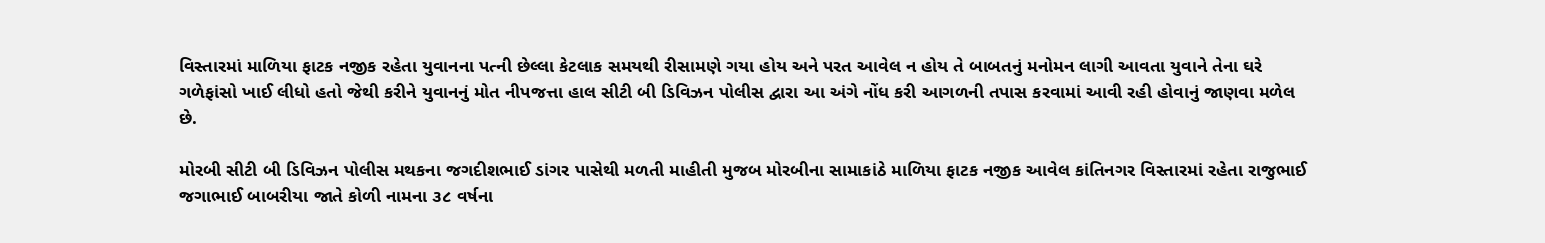વિસ્તારમાં માળિયા ફાટક નજીક રહેતા યુવાનના પત્ની છેલ્લા કેટલાક સમયથી રીસામણે ગયા હોય અને પરત આવેલ ન હોય તે બાબતનું મનોમન લાગી આવતા યુવાને તેના ઘરે ગળેફાંસો ખાઈ લીધો હતો જેથી કરીને યુવાનનું મોત નીપજત્તા હાલ સીટી બી ડિવિઝન પોલીસ દ્વારા આ અંગે નોંધ કરી આગળની તપાસ કરવામાં આવી રહી હોવાનું જાણવા મળેલ છે.

મોરબી સીટી બી ડિવિઝન પોલીસ મથકના જગદીશભાઈ ડાંગર પાસેથી મળતી માહીતી મુજબ મોરબીના સામાકાંઠે માળિયા ફાટક નજીક આવેલ કાંતિનગર વિસ્તારમાં રહેતા રાજુભાઈ જગાભાઈ બાબરીયા જાતે કોળી નામના ૩૮ વર્ષના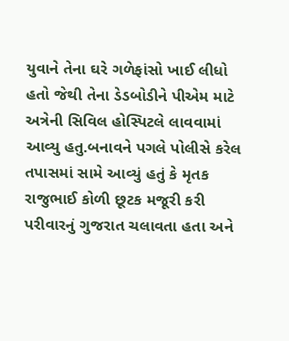યુવાને તેના ઘરે ગળેફાંસો ખાઈ લીધો હતો જેથી તેના ડેડબોડીને પીએમ માટે અત્રેની સિવિલ હોસ્પિટલે લાવવામાં આવ્યુ હતુ.બનાવને પગલે પોલીસે કરેલ તપાસમાં સામે આવ્યું હતું કે મૃતક રાજુભાઈ કોળી છૂટક મજૂરી કરી પરીવારનું ગુજરાત ચલાવતા હતા અને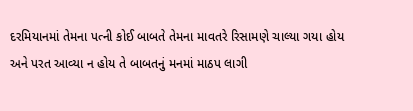દરમિયાનમાં તેમના પત્ની કોઈ બાબતે તેમના માવતરે રિસામણે ચાલ્યા ગયા હોય અને પરત આવ્યા ન હોય તે બાબતનું મનમાં માઠપ લાગી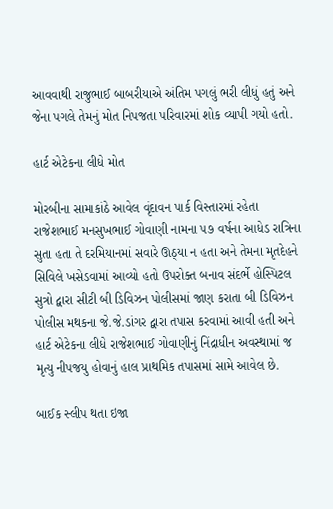આવવાથી રાજુભાઈ બાબરીયાએ અંતિમ પગલું ભરી લીધું હતું અને જેના પગલે તેમનું મોત નિપજતા પરિવારમાં શોક વ્યાપી ગયો હતો.

હાર્ટ એટેકના લીધે મોત

મોરબીના સામાકાંઠે આવેલ વૃંદાવન પાર્ક વિસ્તારમાં રહેતા રાજેશભાઈ મનસુખભાઈ ગોવાણી નામના ૫૭ વર્ષના આધેડ રાત્રિના સુતા હતા તે દરમિયાનમાં સવારે ઊઠ્યા ન હતા અને તેમના મૃતદેહને સિવિલે ખસેડવામાં આવ્યો હતો ઉપરોક્ત બનાવ સંદર્ભે હોસ્પિટલ સુત્રો દ્વારા સીટી બી ડિવિઝન પોલીસમાં જાણ કરાતા બી ડિવિઝન પોલીસ મથકના જે.જે.ડાંગર દ્વારા તપાસ કરવામાં આવી હતી અને હાર્ટ એટેકના લીધે રાજેશભાઈ ગોવાણીનું નિંદ્રાધીન અવસ્થામાં જ મૃત્યુ નીપજયુ હોવાનું હાલ પ્રાથમિક તપાસમાં સામે આવેલ છે.

બાઈક સ્લીપ થતા ઇજા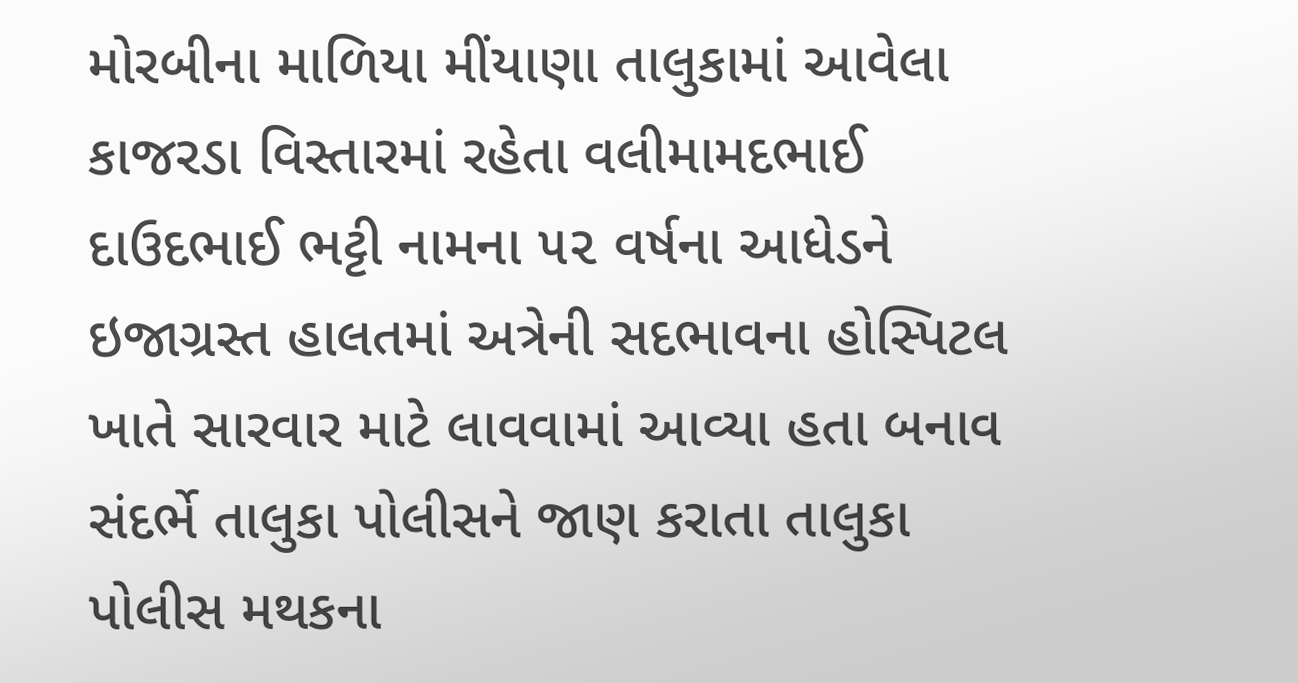મોરબીના માળિયા મીંયાણા તાલુકામાં આવેલા કાજરડા વિસ્તારમાં રહેતા વલીમામદભાઈ દાઉદભાઈ ભટ્ટી નામના ૫૨ વર્ષના આધેડને ઇજાગ્રસ્ત હાલતમાં અત્રેની સદભાવના હોસ્પિટલ ખાતે સારવાર માટે લાવવામાં આવ્યા હતા બનાવ સંદર્ભે તાલુકા પોલીસને જાણ કરાતા તાલુકા પોલીસ મથકના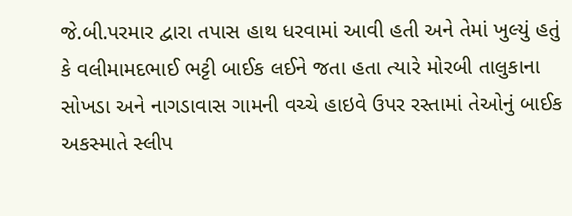જે.બી.પરમાર દ્વારા તપાસ હાથ ધરવામાં આવી હતી અને તેમાં ખુલ્યું હતું કે વલીમામદભાઈ ભટ્ટી બાઈક લઈને જતા હતા ત્યારે મોરબી તાલુકાના સોખડા અને નાગડાવાસ ગામની વચ્ચે હાઇવે ઉપર રસ્તામાં તેઓનું બાઈક અકસ્માતે સ્લીપ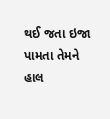થઈ જતા ઇજા પામતા તેમને હાલ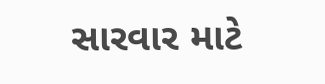સારવાર માટે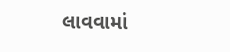લાવવામાં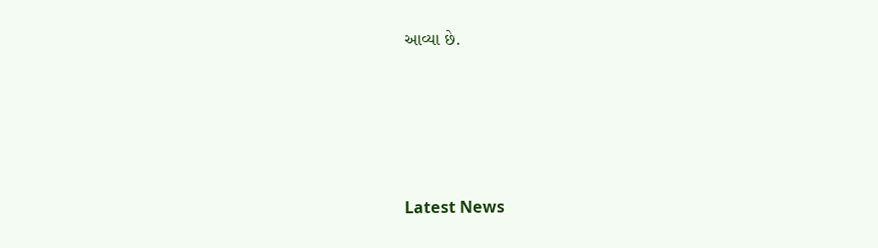આવ્યા છે.






Latest News